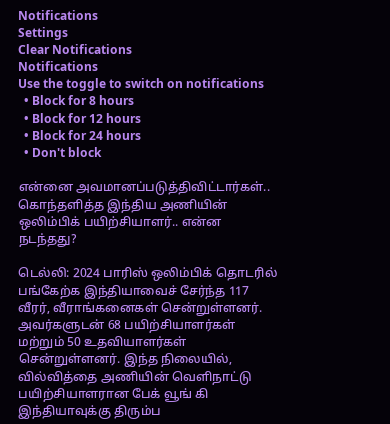Notifications
Settings
Clear Notifications
Notifications
Use the toggle to switch on notifications
  • Block for 8 hours
  • Block for 12 hours
  • Block for 24 hours
  • Don't block

என்னை அவமானப்படுத்திவிட்டார்கள்.. கொந்தளித்த இந்திய அணியின் ஒலிம்பிக் பயிற்சியாளர்.. என்ன நடந்தது?

டெல்லி: 2024 பாரிஸ் ஒலிம்பிக் தொடரில் பங்கேற்க இந்தியாவைச் சேர்ந்த 117 வீரர், வீராங்கனைகள் சென்றுள்ளனர். அவர்களுடன் 68 பயிற்சியாளர்கள் மற்றும் 50 உதவியாளர்கள் சென்றுள்ளனர். இந்த நிலையில், வில்வித்தை அணியின் வெளிநாட்டு பயிற்சியாளரான பேக் வூங் கி இந்தியாவுக்கு திரும்ப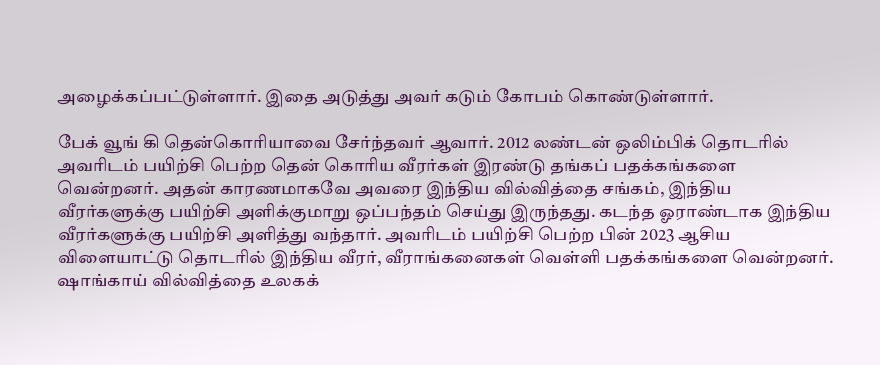அழைக்கப்பட்டுள்ளார். இதை அடுத்து அவர் கடும் கோபம் கொண்டுள்ளார்.

பேக் வூங் கி தென்கொரியாவை சேர்ந்தவர் ஆவார். 2012 லண்டன் ஒலிம்பிக் தொடரில் அவரிடம் பயிற்சி பெற்ற தென் கொரிய வீரர்கள் இரண்டு தங்கப் பதக்கங்களை வென்றனர். அதன் காரணமாகவே அவரை இந்திய வில்வித்தை சங்கம், இந்திய வீரர்களுக்கு பயிற்சி அளிக்குமாறு ஒப்பந்தம் செய்து இருந்தது. கடந்த ஓராண்டாக இந்திய வீரர்களுக்கு பயிற்சி அளித்து வந்தார். அவரிடம் பயிற்சி பெற்ற பின் 2023 ஆசிய விளையாட்டு தொடரில் இந்திய வீரர், வீராங்கனைகள் வெள்ளி பதக்கங்களை வென்றனர். ஷாங்காய் வில்வித்தை உலகக்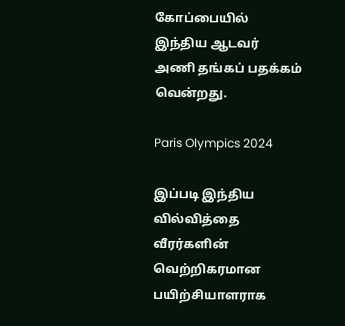கோப்பையில் இந்திய ஆடவர் அணி தங்கப் பதக்கம் வென்றது.

Paris Olympics 2024

இப்படி இந்திய வில்வித்தை வீரர்களின் வெற்றிகரமான பயிற்சியாளராக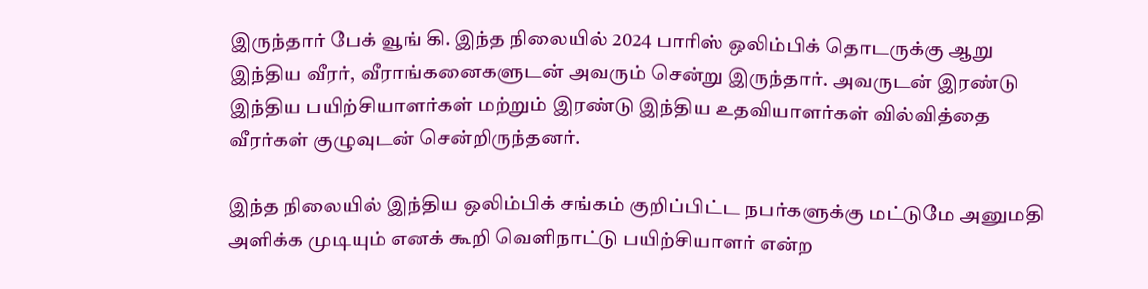இருந்தார் பேக் வூங் கி. இந்த நிலையில் 2024 பாரிஸ் ஒலிம்பிக் தொடருக்கு ஆறு இந்திய வீரர், வீராங்கனைகளுடன் அவரும் சென்று இருந்தார். அவருடன் இரண்டு இந்திய பயிற்சியாளர்கள் மற்றும் இரண்டு இந்திய உதவியாளர்கள் வில்வித்தை வீரர்கள் குழுவுடன் சென்றிருந்தனர்.

இந்த நிலையில் இந்திய ஒலிம்பிக் சங்கம் குறிப்பிட்ட நபர்களுக்கு மட்டுமே அனுமதி அளிக்க முடியும் எனக் கூறி வெளிநாட்டு பயிற்சியாளர் என்ற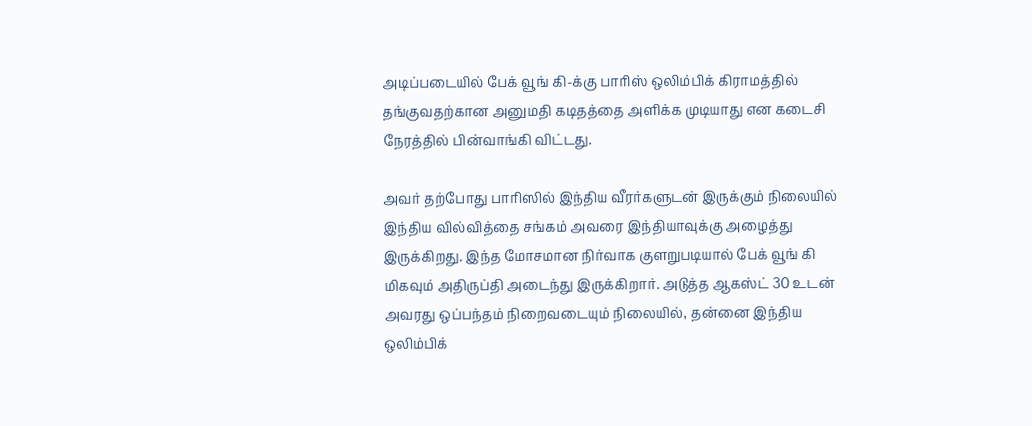அடிப்படையில் பேக் வூங் கி-க்கு பாரிஸ் ஒலிம்பிக் கிராமத்தில் தங்குவதற்கான அனுமதி கடிதத்தை அளிக்க முடியாது என கடைசி நேரத்தில் பின்வாங்கி விட்டது.

அவர் தற்போது பாரிஸில் இந்திய வீரர்களுடன் இருக்கும் நிலையில் இந்திய வில்வித்தை சங்கம் அவரை இந்தியாவுக்கு அழைத்து இருக்கிறது. இந்த மோசமான நிர்வாக குளறுபடியால் பேக் வூங் கி மிகவும் அதிருப்தி அடைந்து இருக்கிறார். அடுத்த ஆகஸ்ட் 30 உடன் அவரது ஒப்பந்தம் நிறைவடையும் நிலையில், தன்னை இந்திய ஒலிம்பிக்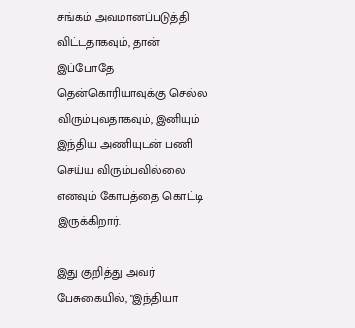சங்கம் அவமானப்படுத்தி விட்டதாகவும், தான் இப்போதே தென்கொரியாவுக்கு செல்ல விரும்புவதாகவும், இனியும் இந்திய அணியுடன் பணி செய்ய விரும்பவில்லை எனவும் கோபத்தை கொட்டி இருக்கிறார்.

இது குறித்து அவர் பேசுகையில், "இந்தியா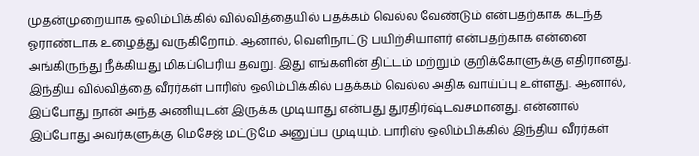முதன்முறையாக ஒலிம்பிக்கில் வில்வித்தையில் பதக்கம் வெல்ல வேண்டும் என்பதற்காக கடந்த ஓராண்டாக உழைத்து வருகிறோம். ஆனால், வெளிநாட்டு பயிற்சியாளர் என்பதற்காக என்னை அங்கிருந்து நீக்கியது மிகப்பெரிய தவறு. இது எங்களின் திட்டம் மற்றும் குறிக்கோளுக்கு எதிரானது. இந்திய வில்வித்தை வீரர்கள் பாரிஸ் ஒலிம்பிக்கில் பதக்கம் வெல்ல அதிக வாய்ப்பு உள்ளது. ஆனால், இப்போது நான் அந்த அணியுடன் இருக்க முடியாது என்பது துரதிர்ஷ்டவசமானது. என்னால் இப்போது அவர்களுக்கு மெசேஜ் மட்டுமே அனுப்ப முடியும். பாரிஸ் ஒலிம்பிக்கில் இந்திய வீரர்கள்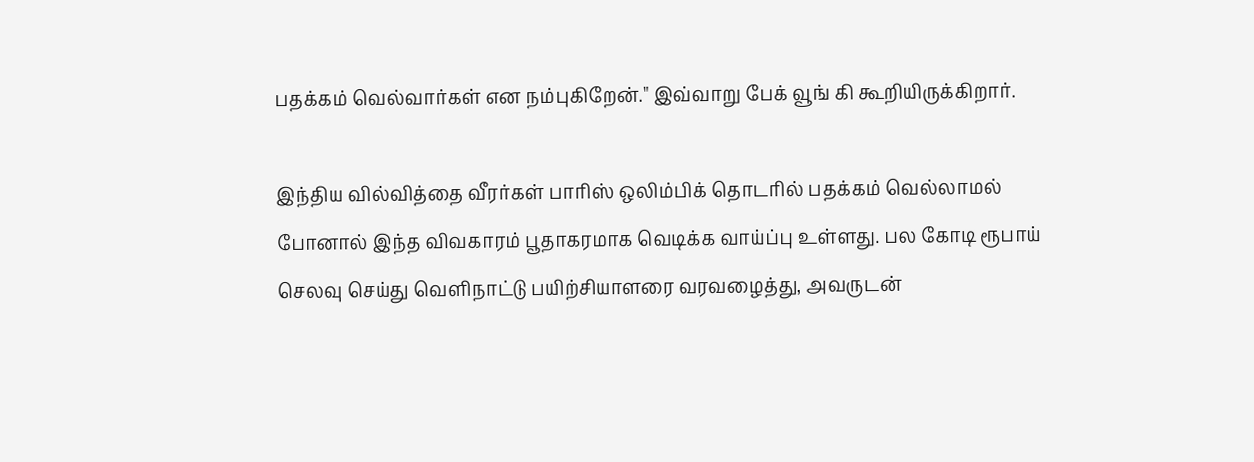பதக்கம் வெல்வார்கள் என நம்புகிறேன்." இவ்வாறு பேக் வூங் கி கூறியிருக்கிறார்.

இந்திய வில்வித்தை வீரர்கள் பாரிஸ் ஒலிம்பிக் தொடரில் பதக்கம் வெல்லாமல் போனால் இந்த விவகாரம் பூதாகரமாக வெடிக்க வாய்ப்பு உள்ளது. பல கோடி ரூபாய் செலவு செய்து வெளிநாட்டு பயிற்சியாளரை வரவழைத்து, அவருடன்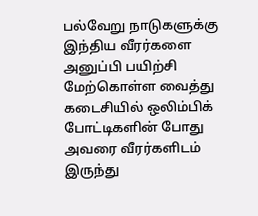பல்வேறு நாடுகளுக்கு இந்திய வீரர்களை அனுப்பி பயிற்சி மேற்கொள்ள வைத்து கடைசியில் ஒலிம்பிக் போட்டிகளின் போது அவரை வீரர்களிடம் இருந்து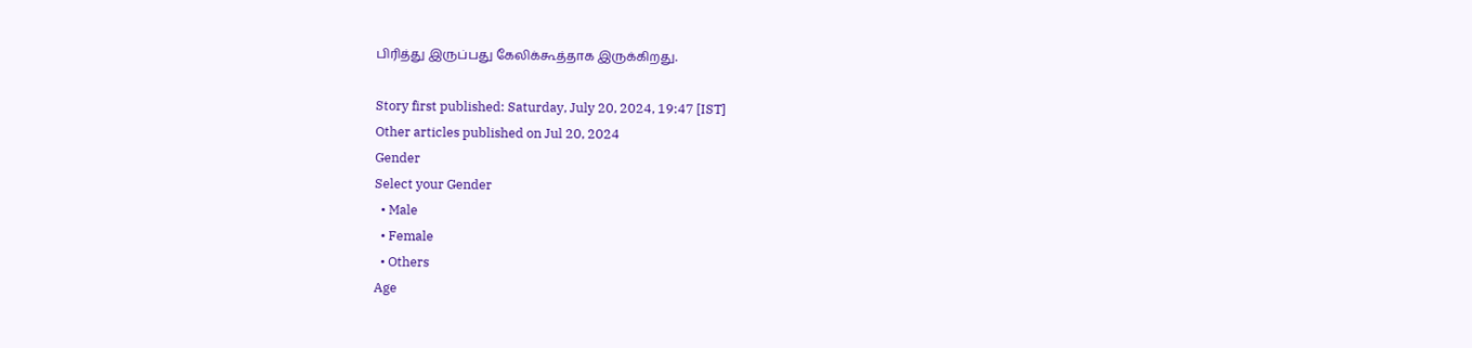பிரித்து இருப்பது கேலிக்கூத்தாக இருக்கிறது.

Story first published: Saturday, July 20, 2024, 19:47 [IST]
Other articles published on Jul 20, 2024
Gender
Select your Gender
  • Male
  • Female
  • Others
Age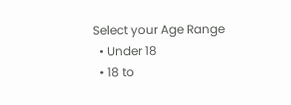Select your Age Range
  • Under 18
  • 18 to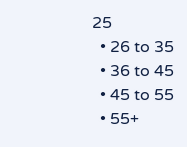25
  • 26 to 35
  • 36 to 45
  • 45 to 55
  • 55+